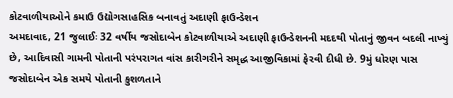કોટવાળીયાઓને કમાઉ ઉદ્યોગસાહસિક બનાવતું અદાણી ફાઉન્ડેશન
અમદાવાદ, 21 જુલાઈઃ 32 વર્ષીય જસોદાબેન કોટવાળીયાએ અદાણી ફાઉન્ડેશનની મદદથી પોતાનું જીવન બદલી નાખ્યું છે, આદિવાસી ગામની પોતાની પરંપરાગત વાંસ કારીગરીને સમૃદ્ધ આજીવિકામાં ફેરવી દીધી છે. 9મું ધોરણ પાસ જસોદાબેન એક સમયે પોતાની કુશળતાને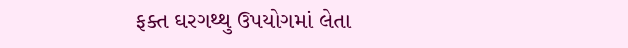ફક્ત ઘરગથ્થુ ઉપયોગમાં લેતા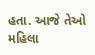હતા. આજે તેઓ મહિલા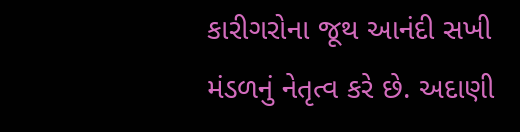કારીગરોના જૂથ આનંદી સખી મંડળનું નેતૃત્વ કરે છે. અદાણી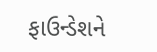ફાઉન્ડેશને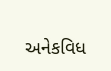અનેકવિધ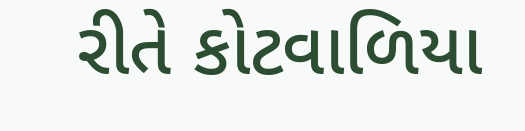રીતે કોટવાળિયા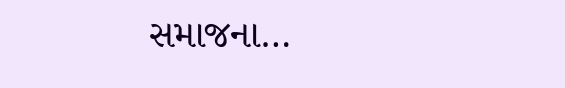સમાજના…